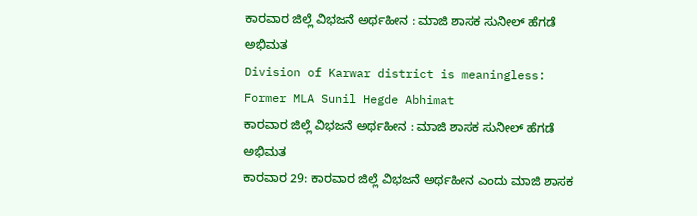ಕಾರವಾರ ಜಿಲ್ಲೆ ವಿಭಜನೆ ಅರ್ಥಹೀನ : ಮಾಜಿ ಶಾಸಕ ಸುನೀಲ್ ಹೆಗಡೆ ಅಭಿಮತ
Division of Karwar district is meaningless: Former MLA Sunil Hegde Abhimat
ಕಾರವಾರ ಜಿಲ್ಲೆ ವಿಭಜನೆ ಅರ್ಥಹೀನ : ಮಾಜಿ ಶಾಸಕ ಸುನೀಲ್ ಹೆಗಡೆ ಅಭಿಮತ
ಕಾರವಾರ 29: ಕಾರವಾರ ಜಿಲ್ಲೆ ವಿಭಜನೆ ಅರ್ಥಹೀನ ಎಂದು ಮಾಜಿ ಶಾಸಕ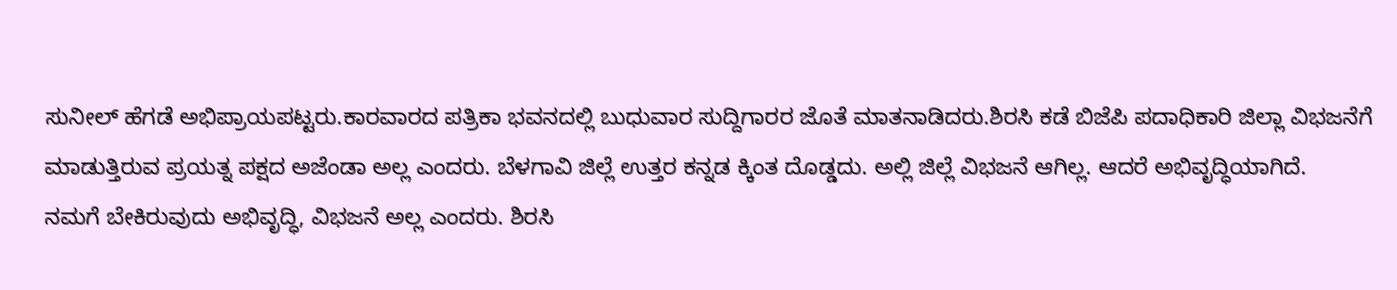ಸುನೀಲ್ ಹೆಗಡೆ ಅಭಿಪ್ರಾಯಪಟ್ಟರು.ಕಾರವಾರದ ಪತ್ರಿಕಾ ಭವನದಲ್ಲಿ ಬುಧುವಾರ ಸುದ್ದಿಗಾರರ ಜೊತೆ ಮಾತನಾಡಿದರು.ಶಿರಸಿ ಕಡೆ ಬಿಜೆಪಿ ಪದಾಧಿಕಾರಿ ಜಿಲ್ಲಾ ವಿಭಜನೆಗೆ ಮಾಡುತ್ತಿರುವ ಪ್ರಯತ್ನ ಪಕ್ಷದ ಅಜೆಂಡಾ ಅಲ್ಲ ಎಂದರು. ಬೆಳಗಾವಿ ಜಿಲ್ಲೆ ಉತ್ತರ ಕನ್ನಡ ಕ್ಕಿಂತ ದೊಡ್ಡದು. ಅಲ್ಲಿ ಜಿಲ್ಲೆ ವಿಭಜನೆ ಆಗಿಲ್ಲ. ಆದರೆ ಅಭಿವೃದ್ಧಿಯಾಗಿದೆ.
ನಮಗೆ ಬೇಕಿರುವುದು ಅಭಿವೃದ್ಧಿ, ವಿಭಜನೆ ಅಲ್ಲ ಎಂದರು. ಶಿರಸಿ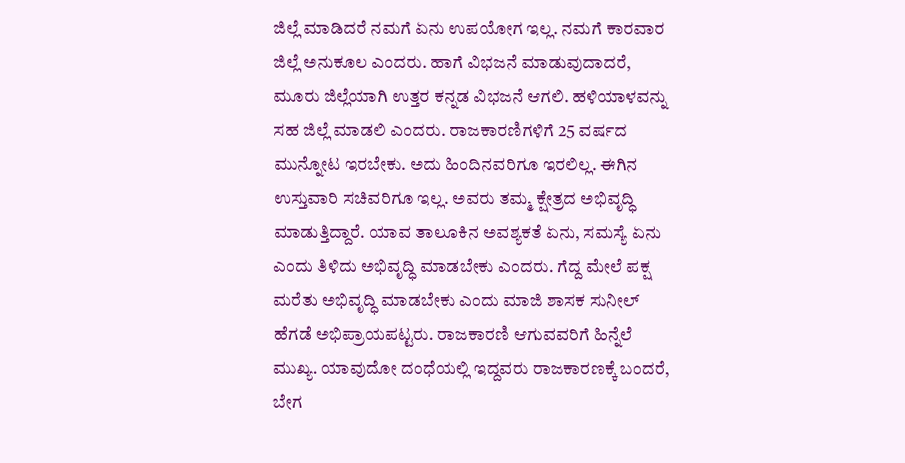ಜಿಲ್ಲೆ ಮಾಡಿದರೆ ನಮಗೆ ಏನು ಉಪಯೋಗ ಇಲ್ಲ. ನಮಗೆ ಕಾರವಾರ ಜಿಲ್ಲೆ ಅನುಕೂಲ ಎಂದರು. ಹಾಗೆ ವಿಭಜನೆ ಮಾಡುವುದಾದರೆ, ಮೂರು ಜಿಲ್ಲೆಯಾಗಿ ಉತ್ತರ ಕನ್ನಡ ವಿಭಜನೆ ಆಗಲಿ. ಹಳಿಯಾಳವನ್ನು ಸಹ ಜಿಲ್ಲೆ ಮಾಡಲಿ ಎಂದರು. ರಾಜಕಾರಣಿಗಳಿಗೆ 25 ವರ್ಷದ ಮುನ್ನೋಟ ಇರಬೇಕು. ಅದು ಹಿಂದಿನವರಿಗೂ ಇರಲಿಲ್ಲ. ಈಗಿನ ಉಸ್ತುವಾರಿ ಸಚಿವರಿಗೂ ಇಲ್ಲ. ಅವರು ತಮ್ಮ ಕ್ಷೇತ್ರದ ಅಭಿವೃದ್ಧಿ ಮಾಡುತ್ತಿದ್ದಾರೆ. ಯಾವ ತಾಲೂಕಿನ ಅವಶ್ಯಕತೆ ಏನು, ಸಮಸ್ಯೆ ಏನು ಎಂದು ತಿಳಿದು ಅಭಿವೃದ್ಧಿ ಮಾಡಬೇಕು ಎಂದರು. ಗೆದ್ದ ಮೇಲೆ ಪಕ್ಷ ಮರೆತು ಅಭಿವೃದ್ಧಿ ಮಾಡಬೇಕು ಎಂದು ಮಾಜಿ ಶಾಸಕ ಸುನೀಲ್ ಹೆಗಡೆ ಅಭಿಪ್ರಾಯಪಟ್ಟರು. ರಾಜಕಾರಣಿ ಆಗುವವರಿಗೆ ಹಿನ್ನೆಲೆ ಮುಖ್ಯ. ಯಾವುದೋ ದಂಧೆಯಲ್ಲಿ ಇದ್ದವರು ರಾಜಕಾರಣಕ್ಕೆ ಬಂದರೆ, ಬೇಗ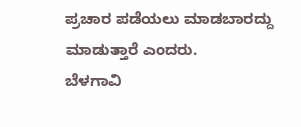ಪ್ರಚಾರ ಪಡೆಯಲು ಮಾಡಬಾರದ್ದು ಮಾಡುತ್ತಾರೆ ಎಂದರು.
ಬೆಳಗಾವಿ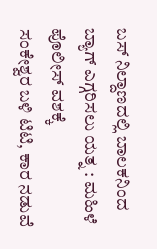ಬಸ್ ನಿಲ್ದಾಣದಲ್ಲಿ ಬಾಲಕನಿಂದ ಬ್ಯಾಗ್ ಎಗ್ಗರಿಸಲು ಯತ್ನ : ಮಹಿಳೆ ಪೊಲೀಸ್ ವಶಕ್ಕೆ
ಸಂಕೇಶ್ವರ ಬಳಿ ಟಿಟಿ, ಕಾರ ನಡುವೆ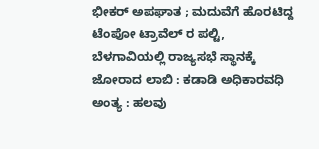ಭೀಕರ್ ಅಪಘಾತ ; ಮದುವೆಗೆ ಹೊರಟಿದ್ದ ಟೆಂಪೋ ಟ್ರಾವೆಲ್ ರ ಪಲ್ಟಿ,
ಬೆಳಗಾವಿಯಲ್ಲಿ ರಾಜ್ಯಸಭೆ ಸ್ಥಾನಕ್ಕೆ ಜೋರಾದ ಲಾಬಿ : ಕಡಾಡಿ ಅಧಿಕಾರವಧಿ ಅಂತ್ಯ : ಹಲವು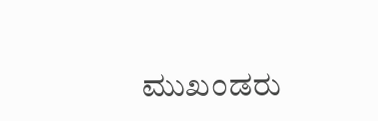ಮುಖಂಡರು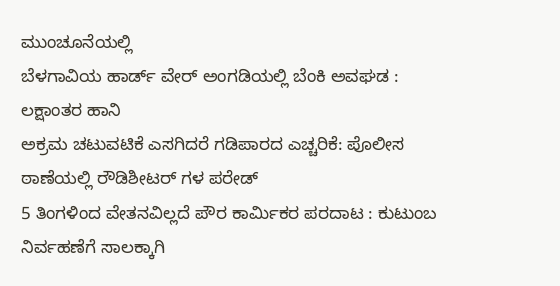ಮುಂಚೂನೆಯಲ್ಲಿ
ಬೆಳಗಾವಿಯ ಹಾರ್ಡ್ ವೇರ್ ಅಂಗಡಿಯಲ್ಲಿ ಬೆಂಕಿ ಅವಘಡ : ಲಕ್ಷಾಂತರ ಹಾನಿ
ಅಕ್ರಮ ಚಟುವಟಿಕೆ ಎಸಗಿದರೆ ಗಡಿಪಾರದ ಎಚ್ಚರಿಕೆ: ಪೊಲೀಸ ಠಾಣೆಯಲ್ಲಿ ರೌಡಿಶೀಟರ್ ಗಳ ಪರೇಡ್
5 ತಿಂಗಳಿಂದ ವೇತನವಿಲ್ಲದೆ ಪೌರ ಕಾರ್ಮಿಕರ ಪರದಾಟ : ಕುಟುಂಬ ನಿರ್ವಹಣೆಗೆ ಸಾಲಕ್ಕಾಗಿ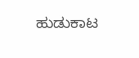ಹುಡುಕಾಟ